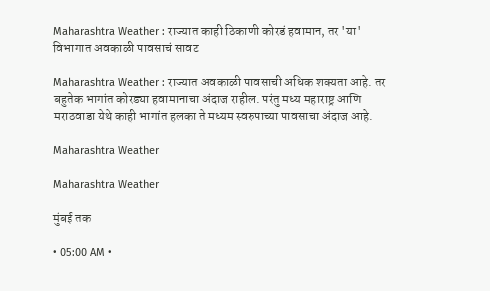Maharashtra Weather : राज्यात काही ठिकाणी कोरडं हवामान, तर 'या' विभागात अवकाळी पावसाचं सावट

Maharashtra Weather : राज्यात अवकाळी पावसाची अधिक शक्यता आहे. तर बहुतेक भागांत कोरड्या हवामानाचा अंदाज राहील. परंतु मध्य महाराष्ट्र आणि मराठवाडा येथे काही भागांत हलका ते मध्यम स्वरुपाच्या पावसाचा अंदाज आहे.

Maharashtra Weather

Maharashtra Weather

मुंबई तक

• 05:00 AM •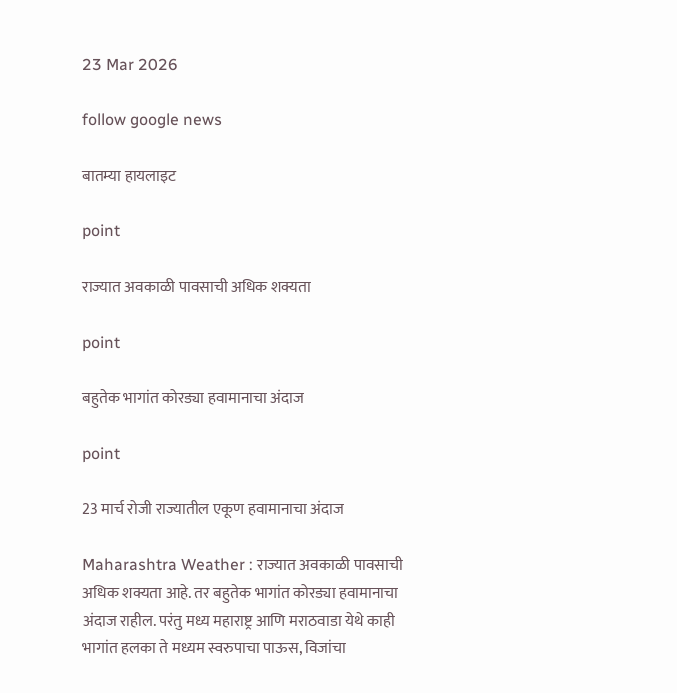23 Mar 2026

follow google news

बातम्या हायलाइट

point

राज्यात अवकाळी पावसाची अधिक शक्यता

point

बहुतेक भागांत कोरड्या हवामानाचा अंदाज

point

23 मार्च रोजी राज्यातील एकूण हवामानाचा अंदाज

Maharashtra Weather : राज्यात अवकाळी पावसाची अधिक शक्यता आहे. तर बहुतेक भागांत कोरड्या हवामानाचा अंदाज राहील. परंतु मध्य महाराष्ट्र आणि मराठवाडा येथे काही भागांत हलका ते मध्यम स्वरुपाचा पाऊस, विजांचा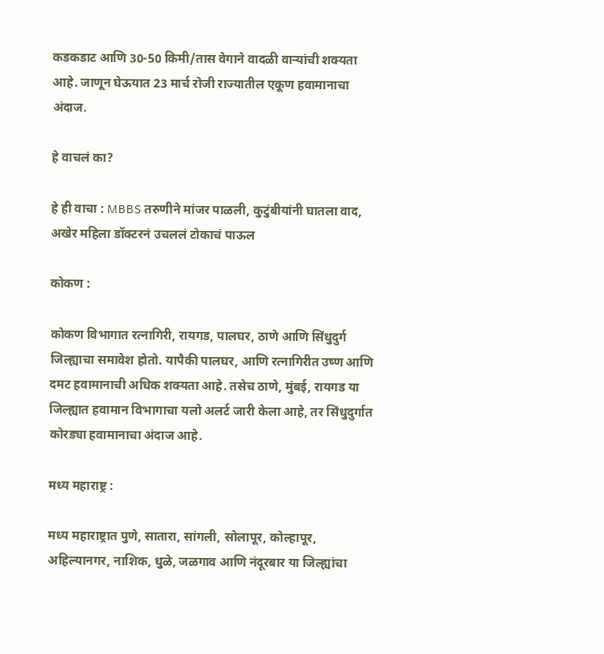कडकडाट आणि 30-50 किमी/तास वेगाने वादळी वाऱ्यांची शक्यता आहे. जाणून घेऊयात 23 मार्च रोजी राज्यातील एकूण हवामानाचा अंदाज.

हे वाचलं का?

हे ही वाचा : MBBS तरुणीने मांजर पाळली, कुटुंबीयांनी घातला वाद, अखेर महिला डॉक्टरनं उचललं टोकाचं पाऊल

कोकण :

कोकण विभागात रत्नागिरी, रायगड, पालघर, ठाणे आणि सिंधुदुर्ग जिल्ह्याचा समावेश होतो. यापैकी पालघर, आणि रत्नागिरीत उष्ण आणि दमट हवामानाची अधिक शक्यता आहे. तसेच ठाणे, मुंबई, रायगड या जिल्ह्यात हवामान विभागाचा यलो अलर्ट जारी केला आहे, तर सिंधुदुर्गात कोरड्या हवामानाचा अंदाज आहे.

मध्य महाराष्ट्र :

मध्य महाराष्ट्रात पुणे, सातारा, सांगली, सोलापूर, कोल्हापूर, अहिल्यानगर, नाशिक, धुळे, जळगाव आणि नंदूरबार या जिल्ह्यांचा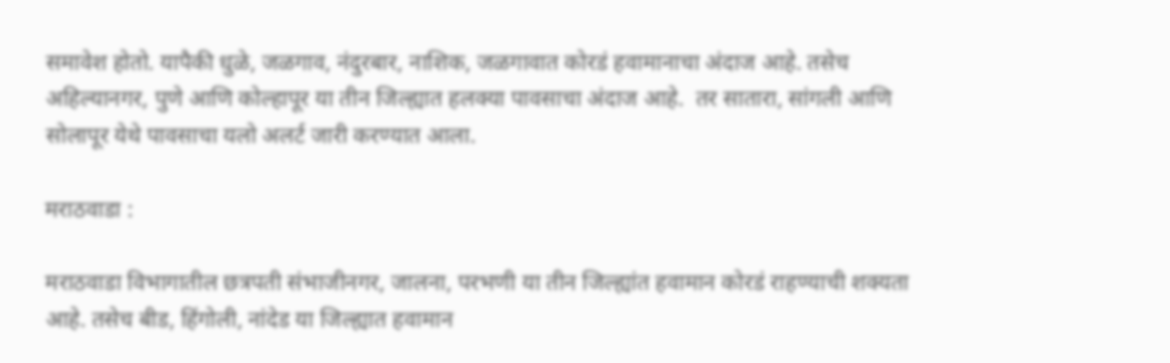समावेश होतो. यापैकी धुळे, जळगाव, नंदुरबार, नाशिक, जळगावात कोरडं हवामानाचा अंदाज आहे. तसेच अहिल्यानगर, पुणे आणि कोल्हापूर या तीन जिल्ह्यात हलक्या पावसाचा अंदाज आहे.  तर सातारा, सांगली आणि सोलापूर येथे पावसाचा यलो अलर्ट जारी करण्यात आला.

मराठवाडा :

मराठवाडा विभागातील छत्रपती संभाजीनगर, जालना, परभणी या तीन जिल्ह्यांत हवामान कोरडं राहण्याची शक्यता आहे. तसेच बीड, हिंगोली, नांदेड या जिल्ह्यात हवामान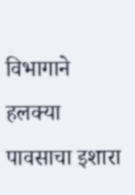विभागाने हलक्या पावसाचा इशारा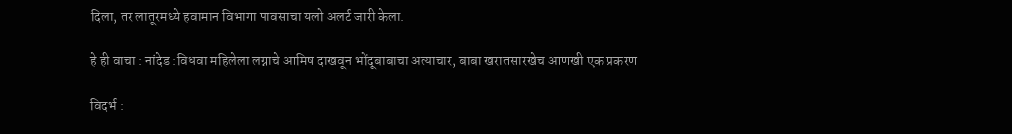दिला, तर लातूरमध्ये हवामान विभागा पावसाचा यलो अलर्ट जारी केला.

हे ही वाचा : नांदेड :विधवा महिलेला लग्नाचे आमिष दाखवून भोंदूबाबाचा अत्याचार, बाबा खरातसारखेच आणखी एक प्रकरण

विदर्भ :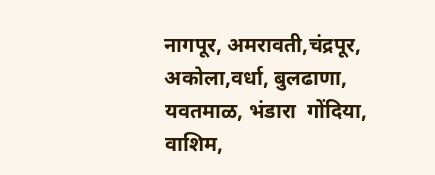नागपूर, अमरावती,चंद्रपूर, अकोला,वर्धा, बुलढाणा, यवतमाळ, भंडारा  गोंदिया, वाशिम,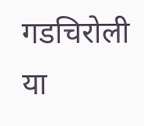गडचिरोली  या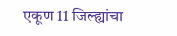एकूण 11 जिल्ह्यांचा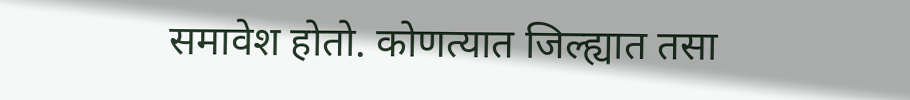समावेश होतो. कोणत्यात जिल्ह्यात तसा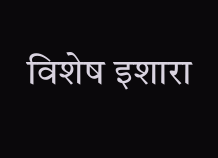विशेष इशारा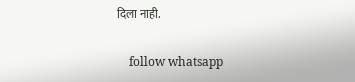दिला नाही.

    follow whatsapp